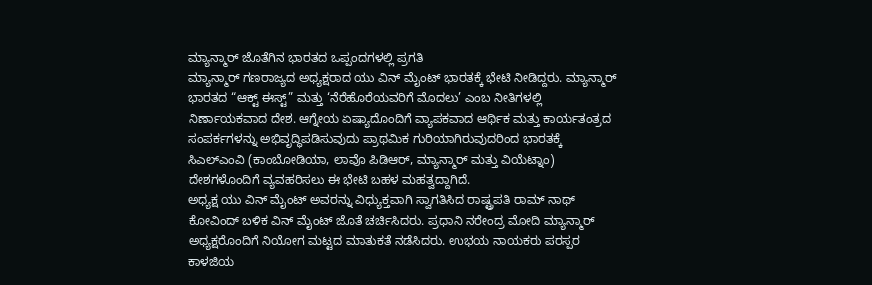ಮ್ಯಾನ್ಮಾರ್ ಜೊತೆಗಿನ ಭಾರತದ ಒಪ್ಪಂದಗಳಲ್ಲಿ ಪ್ರಗತಿ
ಮ್ಯಾನ್ಮಾರ್ ಗಣರಾಜ್ಯದ ಅಧ್ಯಕ್ಷರಾದ ಯು ವಿನ್ ಮೈಂಟ್ ಭಾರತಕ್ಕೆ ಭೇಟಿ ನೀಡಿದ್ದರು. ಮ್ಯಾನ್ಮಾರ್ ಭಾರತದ “ಆಕ್ಟ್ ಈಸ್ಟ್” ಮತ್ತು ‘ನೆರೆಹೊರೆಯವರಿಗೆ ಮೊದಲು’ ಎಂಬ ನೀತಿಗಳಲ್ಲಿ ನಿರ್ಣಾಯಕವಾದ ದೇಶ. ಆಗ್ನೇಯ ಏಷ್ಯಾದೊಂದಿಗೆ ವ್ಯಾಪಕವಾದ ಆರ್ಥಿಕ ಮತ್ತು ಕಾರ್ಯತಂತ್ರದ ಸಂಪರ್ಕಗಳನ್ನು ಅಭಿವೃದ್ಧಿಪಡಿಸುವುದು ಪ್ರಾಥಮಿಕ ಗುರಿಯಾಗಿರುವುದರಿಂದ ಭಾರತಕ್ಕೆ ಸಿಎಲ್ಎಂವಿ (ಕಾಂಬೋಡಿಯಾ, ಲಾವೊ ಪಿಡಿಆರ್, ಮ್ಯಾನ್ಮಾರ್ ಮತ್ತು ವಿಯೆಟ್ನಾಂ) ದೇಶಗಳೊಂದಿಗೆ ವ್ಯವಹರಿಸಲು ಈ ಭೇಟಿ ಬಹಳ ಮಹತ್ವದ್ದಾಗಿದೆ.
ಅಧ್ಯಕ್ಷ ಯು ವಿನ್ ಮೈಂಟ್ ಅವರನ್ನು ವಿಧ್ಯುಕ್ತವಾಗಿ ಸ್ವಾಗತಿಸಿದ ರಾಷ್ಟ್ರಪತಿ ರಾಮ್ ನಾಥ್ ಕೋವಿಂದ್ ಬಳಿಕ ವಿನ್ ಮೈಂಟ್ ಜೊತೆ ಚರ್ಚಿಸಿದರು. ಪ್ರಧಾನಿ ನರೇಂದ್ರ ಮೋದಿ ಮ್ಯಾನ್ಮಾರ್ ಅಧ್ಯಕ್ಷರೊಂದಿಗೆ ನಿಯೋಗ ಮಟ್ಟದ ಮಾತುಕತೆ ನಡೆಸಿದರು. ಉಭಯ ನಾಯಕರು ಪರಸ್ಪರ ಕಾಳಜಿಯ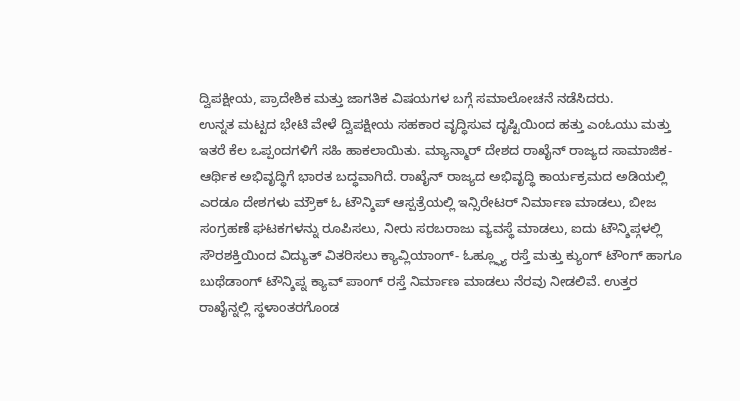ದ್ವಿಪಕ್ಷೀಯ, ಪ್ರಾದೇಶಿಕ ಮತ್ತು ಜಾಗತಿಕ ವಿಷಯಗಳ ಬಗ್ಗೆ ಸಮಾಲೋಚನೆ ನಡೆಸಿದರು.
ಉನ್ನತ ಮಟ್ಟದ ಭೇಟಿ ವೇಳೆ ದ್ವಿಪಕ್ಷೀಯ ಸಹಕಾರ ವೃದ್ಧಿಸುವ ದೃಷ್ಟಿಯಿಂದ ಹತ್ತು ಎಂಓಯು ಮತ್ತು ಇತರೆ ಕೆಲ ಒಪ್ಪಂದಗಳಿಗೆ ಸಹಿ ಹಾಕಲಾಯಿತು. ಮ್ಯಾನ್ಮಾರ್ ದೇಶದ ರಾಖೈನ್ ರಾಜ್ಯದ ಸಾಮಾಜಿಕ-ಆರ್ಥಿಕ ಅಭಿವೃದ್ಧಿಗೆ ಭಾರತ ಬದ್ಧವಾಗಿದೆ. ರಾಖೈನ್ ರಾಜ್ಯದ ಅಭಿವೃದ್ಧಿ ಕಾರ್ಯಕ್ರಮದ ಅಡಿಯಲ್ಲಿ ಎರಡೂ ದೇಶಗಳು ಮ್ರೌಕ್ ಓ ಟೌನ್ಶಿಪ್ ಆಸ್ಪತ್ರೆಯಲ್ಲಿ ಇನ್ಸಿರೇಟರ್ ನಿರ್ಮಾಣ ಮಾಡಲು, ಬೀಜ ಸಂಗ್ರಹಣೆ ಘಟಕಗಳನ್ನು ರೂಪಿಸಲು, ನೀರು ಸರಬರಾಜು ವ್ಯವಸ್ಥೆ ಮಾಡಲು, ಐದು ಟೌನ್ಶಿಪ್ಗಳಲ್ಲಿ ಸೌರಶಕ್ತಿಯಿಂದ ವಿದ್ಯುತ್ ವಿತರಿಸಲು ಕ್ಯಾವ್ಲಿಯಾಂಗ್- ಓಹ್ಲ್ಫ್ಯೂ ರಸ್ತೆ ಮತ್ತು ಕ್ಯುಂಗ್ ಟೌಂಗ್ ಹಾಗೂ ಬುಥೆಡಾಂಗ್ ಟೌನ್ಶಿಪ್ನ ಕ್ಯಾವ್ ಪಾಂಗ್ ರಸ್ತೆ ನಿರ್ಮಾಣ ಮಾಡಲು ನೆರವು ನೀಡಲಿವೆ. ಉತ್ತರ ರಾಖೈನ್ನಲ್ಲಿ ಸ್ಥಳಾಂತರಗೊಂಡ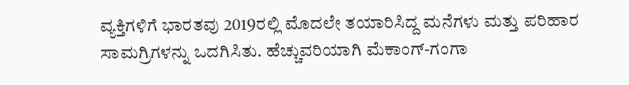ವ್ಯಕ್ತಿಗಳಿಗೆ ಭಾರತವು 2019ರಲ್ಲಿ ಮೊದಲೇ ತಯಾರಿಸಿದ್ದ ಮನೆಗಳು ಮತ್ತು ಪರಿಹಾರ ಸಾಮಗ್ರಿಗಳನ್ನು ಒದಗಿಸಿತು. ಹೆಚ್ಚುವರಿಯಾಗಿ ಮೆಕಾಂಗ್-ಗಂಗಾ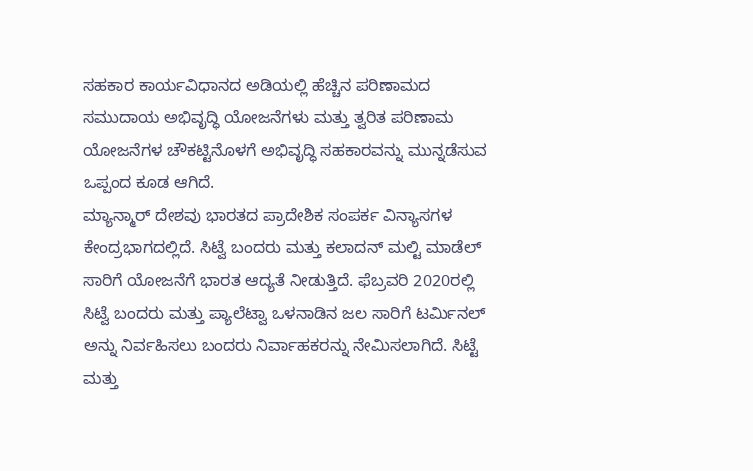ಸಹಕಾರ ಕಾರ್ಯವಿಧಾನದ ಅಡಿಯಲ್ಲಿ ಹೆಚ್ಚಿನ ಪರಿಣಾಮದ ಸಮುದಾಯ ಅಭಿವೃದ್ಧಿ ಯೋಜನೆಗಳು ಮತ್ತು ತ್ವರಿತ ಪರಿಣಾಮ ಯೋಜನೆಗಳ ಚೌಕಟ್ಟಿನೊಳಗೆ ಅಭಿವೃದ್ಧಿ ಸಹಕಾರವನ್ನು ಮುನ್ನಡೆಸುವ ಒಪ್ಪಂದ ಕೂಡ ಆಗಿದೆ.
ಮ್ಯಾನ್ಮಾರ್ ದೇಶವು ಭಾರತದ ಪ್ರಾದೇಶಿಕ ಸಂಪರ್ಕ ವಿನ್ಯಾಸಗಳ ಕೇಂದ್ರಭಾಗದಲ್ಲಿದೆ. ಸಿಟ್ವೆ ಬಂದರು ಮತ್ತು ಕಲಾದನ್ ಮಲ್ಟಿ ಮಾಡೆಲ್ ಸಾರಿಗೆ ಯೋಜನೆಗೆ ಭಾರತ ಆದ್ಯತೆ ನೀಡುತ್ತಿದೆ. ಫೆಬ್ರವರಿ 2020ರಲ್ಲಿ ಸಿಟ್ವೆ ಬಂದರು ಮತ್ತು ಪ್ಯಾಲೆಟ್ವಾ ಒಳನಾಡಿನ ಜಲ ಸಾರಿಗೆ ಟರ್ಮಿನಲ್ ಅನ್ನು ನಿರ್ವಹಿಸಲು ಬಂದರು ನಿರ್ವಾಹಕರನ್ನು ನೇಮಿಸಲಾಗಿದೆ. ಸಿಟ್ಟೆ ಮತ್ತು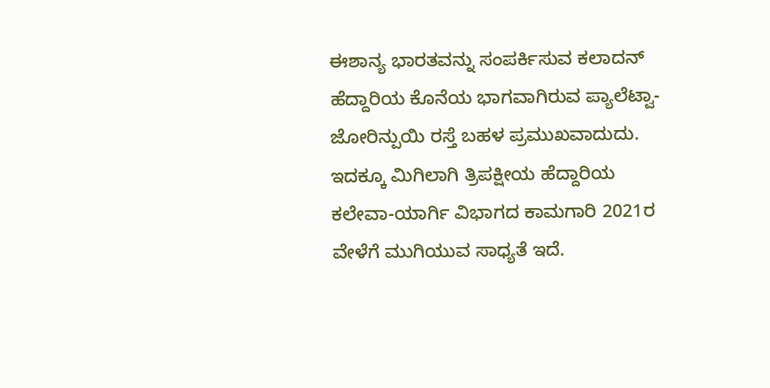ಈಶಾನ್ಯ ಭಾರತವನ್ನು ಸಂಪರ್ಕಿಸುವ ಕಲಾದನ್ ಹೆದ್ದಾರಿಯ ಕೊನೆಯ ಭಾಗವಾಗಿರುವ ಪ್ಯಾಲೆಟ್ವಾ-ಜೋರಿನ್ಪುಯಿ ರಸ್ತೆ ಬಹಳ ಪ್ರಮುಖವಾದುದು. ಇದಕ್ಕೂ ಮಿಗಿಲಾಗಿ ತ್ರಿಪಕ್ಷೀಯ ಹೆದ್ದಾರಿಯ ಕಲೇವಾ-ಯಾರ್ಗಿ ವಿಭಾಗದ ಕಾಮಗಾರಿ 2021ರ ವೇಳೆಗೆ ಮುಗಿಯುವ ಸಾಧ್ಯತೆ ಇದೆ.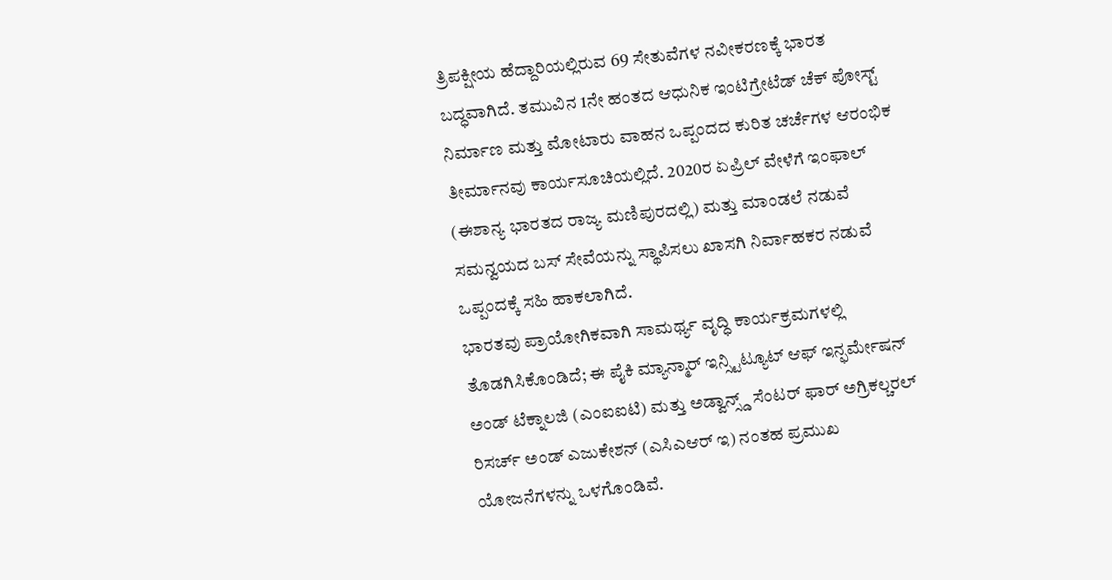ತ್ರಿಪಕ್ಷೀಯ ಹೆದ್ದಾರಿಯಲ್ಲಿರುವ 69 ಸೇತುವೆಗಳ ನವೀಕರಣಕ್ಕೆ ಭಾರತ ಬದ್ಧವಾಗಿದೆ. ತಮುವಿನ 1ನೇ ಹಂತದ ಆಧುನಿಕ ಇಂಟಿಗ್ರೇಟೆಡ್ ಚೆಕ್ ಪೋಸ್ಟ್ ನಿರ್ಮಾಣ ಮತ್ತು ಮೋಟಾರು ವಾಹನ ಒಪ್ಪಂದದ ಕುರಿತ ಚರ್ಚೆಗಳ ಆರಂಭಿಕ ತೀರ್ಮಾನವು ಕಾರ್ಯಸೂಚಿಯಲ್ಲಿದೆ. 2020ರ ಏಪ್ರಿಲ್ ವೇಳೆಗೆ ಇಂಫಾಲ್ (ಈಶಾನ್ಯ ಭಾರತದ ರಾಜ್ಯ ಮಣಿಪುರದಲ್ಲಿ) ಮತ್ತು ಮಾಂಡಲೆ ನಡುವೆ ಸಮನ್ವಯದ ಬಸ್ ಸೇವೆಯನ್ನು ಸ್ಥಾಪಿಸಲು ಖಾಸಗಿ ನಿರ್ವಾಹಕರ ನಡುವೆ ಒಪ್ಪಂದಕ್ಕೆ ಸಹಿ ಹಾಕಲಾಗಿದೆ.
ಭಾರತವು ಪ್ರಾಯೋಗಿಕವಾಗಿ ಸಾಮರ್ಥ್ಯ ವೃದ್ಧಿ ಕಾರ್ಯಕ್ರಮಗಳಲ್ಲಿ ತೊಡಗಿಸಿಕೊಂಡಿದೆ; ಈ ಪೈಕಿ ಮ್ಯಾನ್ಮಾರ್ ಇನ್ಸ್ಟಿಟ್ಯೂಟ್ ಆಫ್ ಇನ್ಫರ್ಮೇಷನ್ ಅಂಡ್ ಟೆಕ್ನಾಲಜಿ (ಎಂಐಐಟಿ) ಮತ್ತು ಅಡ್ವಾನ್ಸ್ಡ್ ಸೆಂಟರ್ ಫಾರ್ ಅಗ್ರಿಕಲ್ಚರಲ್ ರಿಸರ್ಚ್ ಅಂಡ್ ಎಜುಕೇಶನ್ (ಎಸಿಎಆರ್ ಇ) ನಂತಹ ಪ್ರಮುಖ ಯೋಜನೆಗಳನ್ನು ಒಳಗೊಂಡಿವೆ.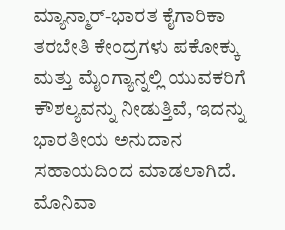ಮ್ಯಾನ್ಮಾರ್-ಭಾರತ ಕೈಗಾರಿಕಾ ತರಬೇತಿ ಕೇಂದ್ರಗಳು ಪಕೋಕ್ಕು ಮತ್ತು ಮೈಂಗ್ಯಾನ್ನಲ್ಲಿ ಯುವಕರಿಗೆ ಕೌಶಲ್ಯವನ್ನು ನೀಡುತ್ತಿವೆ, ಇದನ್ನು ಭಾರತೀಯ ಅನುದಾನ ಸಹಾಯದಿಂದ ಮಾಡಲಾಗಿದೆ. ಮೊನಿವಾ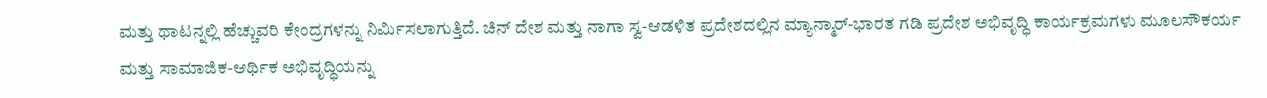ಮತ್ತು ಥಾಟನ್ನಲ್ಲಿ ಹೆಚ್ಚುವರಿ ಕೇಂದ್ರಗಳನ್ನು ನಿರ್ಮಿಸಲಾಗುತ್ತಿದೆ. ಚಿನ್ ದೇಶ ಮತ್ತು ನಾಗಾ ಸ್ವ-ಆಡಳಿತ ಪ್ರದೇಶದಲ್ಲಿನ ಮ್ಯಾನ್ಮಾರ್-ಭಾರತ ಗಡಿ ಪ್ರದೇಶ ಅಭಿವೃದ್ಧಿ ಕಾರ್ಯಕ್ರಮಗಳು ಮೂಲಸೌಕರ್ಯ ಮತ್ತು ಸಾಮಾಜಿಕ-ಆರ್ಥಿಕ ಅಭಿವೃದ್ಧಿಯನ್ನು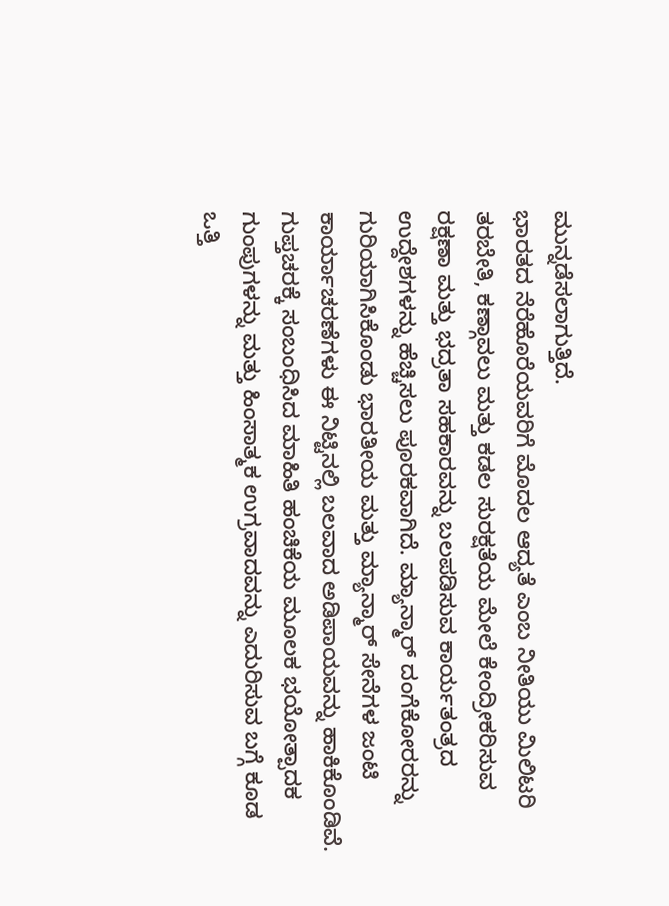ಮುನ್ನಡೆಸಲಾಗುತ್ತಿದೆ.
ಭಾರತದ ನೆರೆಹೊರೆಯವರಿಗೆ ಮೊದಲ ಆದ್ಯತೆ ಎಂಬ ನೀತಿಯು ಮಿಲಿಟರಿ ತರಬೇತಿ, ಕಣ್ಗಾವಲು ಮತ್ತು ಕಡಲ ಸುರಕ್ಷತೆಯ ಮೇಲೆ ಕೇಂದ್ರೀಕರಿಸುವ ರಕ್ಷಣಾ ಮತ್ತು ಭದ್ರತಾ ಸಹಕಾರವನ್ನು ಬಲಪಡಿಸುವ ಕಾರ್ಯತಂತ್ರದ ಉದ್ದೇಶಗಳನ್ನು ಹೆಚ್ಚಿಸಲು ಪೂರಕವಾಗಿದೆ. ಮ್ಯಾನ್ಮಾರ್ ದಂಗೆಕೋರರನ್ನು ಗುರಿಯಾಗಿಸಿಕೊಂಡು ಭಾರತೀಯ ಮತ್ತು ಮ್ಯಾನ್ಮಾರ್ ಸೇನೆಗಳ ಜಂಟಿ ಕಾರ್ಯಾಚರಣೆಗಳು ಈ ನಿಟ್ಟಿನಲ್ಲಿ ಬಲವಾದ ಅಡಿಪಾಯವನ್ನು ಹಾಕಿಕೊಂಡಿವೆ. ಗುಪ್ತಚರಕ್ಕೆ ಸಂಬಂಧಿಸಿದ ಮಾಹಿತಿ ಹಂಚಿಕೆಯ ಮೂಲಕ ಭಯೋತ್ಪಾದಕ ಗುಂಪುಗಳನ್ನು ಮತ್ತು ಹಿಂಸಾತ್ಮಕ ಉಗ್ರವಾದವನ್ನು ಎದುರಿಸುವ ಬಗ್ಗೆ ಕೂಡ ಒತ್ತಿ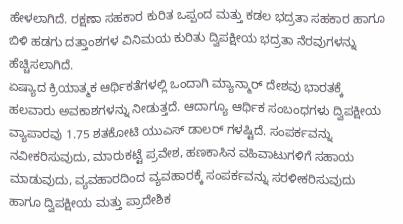ಹೇಳಲಾಗಿದೆ. ರಕ್ಷಣಾ ಸಹಕಾರ ಕುರಿತ ಒಪ್ಪಂದ ಮತ್ತು ಕಡಲ ಭದ್ರತಾ ಸಹಕಾರ ಹಾಗೂ ಬಿಳಿ ಹಡಗು ದತ್ತಾಂಶಗಳ ವಿನಿಮಯ ಕುರಿತು ದ್ವಿಪಕ್ಷೀಯ ಭದ್ರತಾ ನೆರವುಗಳನ್ನು ಹೆಚ್ಚಿಸಲಾಗಿದೆ.
ಏಷ್ಯಾದ ಕ್ರಿಯಾತ್ಮಕ ಆರ್ಥಿಕತೆಗಳಲ್ಲಿ ಒಂದಾಗಿ ಮ್ಯಾನ್ಮಾರ್ ದೇಶವು ಭಾರತಕ್ಕೆ ಹಲವಾರು ಅವಕಾಶಗಳನ್ನು ನೀಡುತ್ತದೆ. ಆದಾಗ್ಯೂ ಆರ್ಥಿಕ ಸಂಬಂಧಗಳು ದ್ವಿಪಕ್ಷೀಯ ವ್ಯಾಪಾರವು 1.75 ಶತಕೋಟಿ ಯುಎಸ್ ಡಾಲರ್ ಗಳಷ್ಟಿದೆ. ಸಂಪರ್ಕವನ್ನು ನವೀಕರಿಸುವುದು, ಮಾರುಕಟ್ಟೆ ಪ್ರವೇಶ, ಹಣಕಾಸಿನ ವಹಿವಾಟುಗಳಿಗೆ ಸಹಾಯ ಮಾಡುವುದು, ವ್ಯವಹಾರದಿಂದ ವ್ಯವಹಾರಕ್ಕೆ ಸಂಪರ್ಕವನ್ನು ಸರಳೀಕರಿಸುವುದು ಹಾಗೂ ದ್ವಿಪಕ್ಷೀಯ ಮತ್ತು ಪ್ರಾದೇಶಿಕ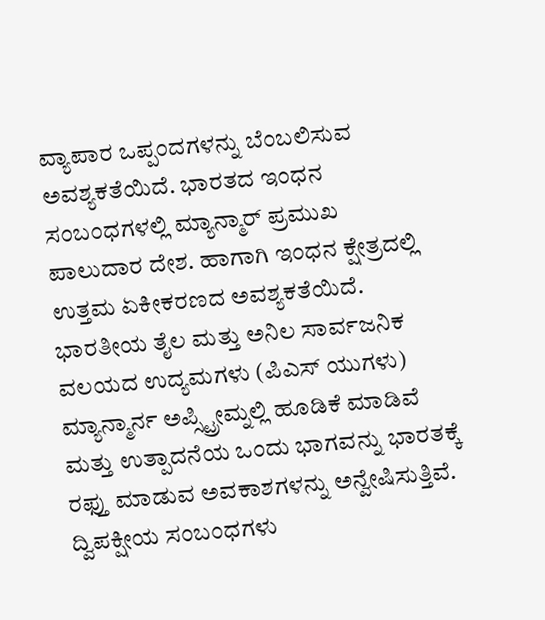ವ್ಯಾಪಾರ ಒಪ್ಪಂದಗಳನ್ನು ಬೆಂಬಲಿಸುವ ಅವಶ್ಯಕತೆಯಿದೆ. ಭಾರತದ ಇಂಧನ ಸಂಬಂಧಗಳಲ್ಲಿ ಮ್ಯಾನ್ಮಾರ್ ಪ್ರಮುಖ ಪಾಲುದಾರ ದೇಶ. ಹಾಗಾಗಿ ಇಂಧನ ಕ್ಷೇತ್ರದಲ್ಲಿ ಉತ್ತಮ ಏಕೀಕರಣದ ಅವಶ್ಯಕತೆಯಿದೆ. ಭಾರತೀಯ ತೈಲ ಮತ್ತು ಅನಿಲ ಸಾರ್ವಜನಿಕ ವಲಯದ ಉದ್ಯಮಗಳು (ಪಿಎಸ್ ಯುಗಳು) ಮ್ಯಾನ್ಮಾರ್ನ ಅಪ್ಸ್ಟ್ರೀಮ್ನಲ್ಲಿ ಹೂಡಿಕೆ ಮಾಡಿವೆ ಮತ್ತು ಉತ್ಪಾದನೆಯ ಒಂದು ಭಾಗವನ್ನು ಭಾರತಕ್ಕೆ ರಫ್ತು ಮಾಡುವ ಅವಕಾಶಗಳನ್ನು ಅನ್ವೇಷಿಸುತ್ತಿವೆ.
ದ್ವಿಪಕ್ಷೀಯ ಸಂಬಂಧಗಳು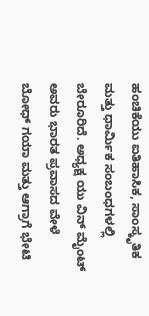ಹಂಚಿಕೆಯು ಐತಿಹಾಸಿಕ, ಸಾಂಸ್ಕೃತಿಕ ಮತ್ತು ಧಾರ್ಮಿಕ ಸಂಬಂಧಗಳಲ್ಲಿ ಬೇರೂರಿದೆ. ಅಧ್ಯಕ್ಷ ಯು ವಿನ್ ಮೈಂಟ್ ಅವರು ಭಾರತ ಪ್ರವಾಸದ ವೇಳೆ ಬೋಧ್ ಗಯಾ ಮತ್ತು ಆಗ್ರಾಗೆ ಭೇಟಿ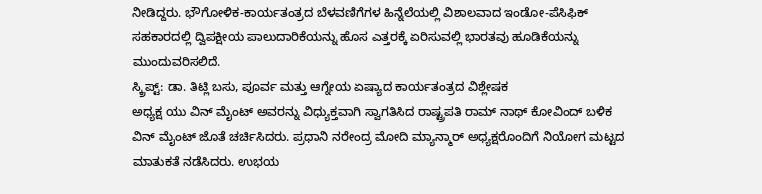ನೀಡಿದ್ದರು. ಭೌಗೋಳಿಕ-ಕಾರ್ಯತಂತ್ರದ ಬೆಳವಣಿಗೆಗಳ ಹಿನ್ನೆಲೆಯಲ್ಲಿ ವಿಶಾಲವಾದ ಇಂಡೋ-ಪೆಸಿಫಿಕ್ ಸಹಕಾರದಲ್ಲಿ ದ್ವಿಪಕ್ಷೀಯ ಪಾಲುದಾರಿಕೆಯನ್ನು ಹೊಸ ಎತ್ತರಕ್ಕೆ ಏರಿಸುವಲ್ಲಿ ಭಾರತವು ಹೂಡಿಕೆಯನ್ನು ಮುಂದುವರಿಸಲಿದೆ.
ಸ್ಕ್ರಿಪ್ಟ್: ಡಾ. ತಿಟ್ಲಿ ಬಸು, ಪೂರ್ವ ಮತ್ತು ಆಗ್ನೇಯ ಏಷ್ಯಾದ ಕಾರ್ಯತಂತ್ರದ ವಿಶ್ಲೇಷಕ
ಅಧ್ಯಕ್ಷ ಯು ವಿನ್ ಮೈಂಟ್ ಅವರನ್ನು ವಿಧ್ಯುಕ್ತವಾಗಿ ಸ್ವಾಗತಿಸಿದ ರಾಷ್ಟ್ರಪತಿ ರಾಮ್ ನಾಥ್ ಕೋವಿಂದ್ ಬಳಿಕ ವಿನ್ ಮೈಂಟ್ ಜೊತೆ ಚರ್ಚಿಸಿದರು. ಪ್ರಧಾನಿ ನರೇಂದ್ರ ಮೋದಿ ಮ್ಯಾನ್ಮಾರ್ ಅಧ್ಯಕ್ಷರೊಂದಿಗೆ ನಿಯೋಗ ಮಟ್ಟದ ಮಾತುಕತೆ ನಡೆಸಿದರು. ಉಭಯ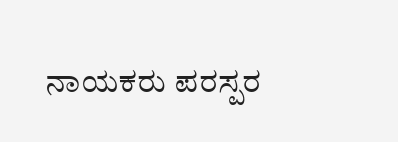ನಾಯಕರು ಪರಸ್ಪರ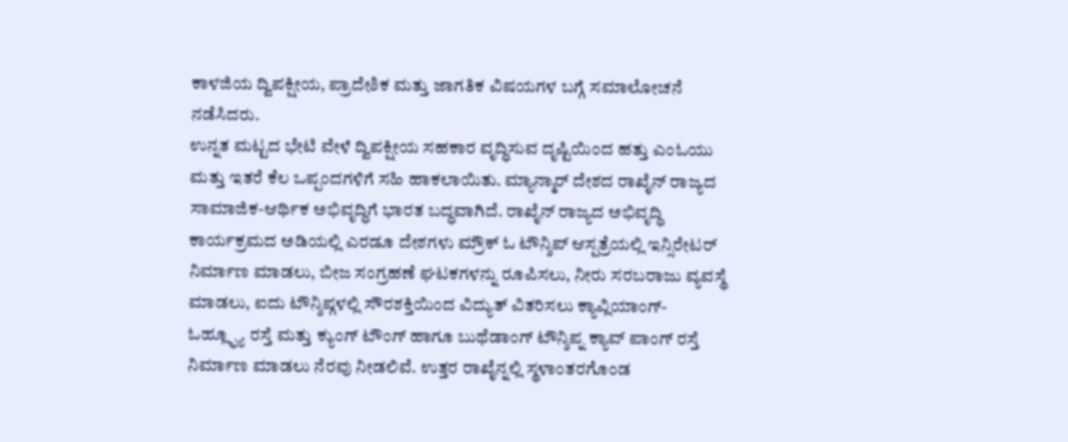ಕಾಳಜಿಯ ದ್ವಿಪಕ್ಷೀಯ, ಪ್ರಾದೇಶಿಕ ಮತ್ತು ಜಾಗತಿಕ ವಿಷಯಗಳ ಬಗ್ಗೆ ಸಮಾಲೋಚನೆ ನಡೆಸಿದರು.
ಉನ್ನತ ಮಟ್ಟದ ಭೇಟಿ ವೇಳೆ ದ್ವಿಪಕ್ಷೀಯ ಸಹಕಾರ ವೃದ್ಧಿಸುವ ದೃಷ್ಟಿಯಿಂದ ಹತ್ತು ಎಂಓಯು ಮತ್ತು ಇತರೆ ಕೆಲ ಒಪ್ಪಂದಗಳಿಗೆ ಸಹಿ ಹಾಕಲಾಯಿತು. ಮ್ಯಾನ್ಮಾರ್ ದೇಶದ ರಾಖೈನ್ ರಾಜ್ಯದ ಸಾಮಾಜಿಕ-ಆರ್ಥಿಕ ಅಭಿವೃದ್ಧಿಗೆ ಭಾರತ ಬದ್ಧವಾಗಿದೆ. ರಾಖೈನ್ ರಾಜ್ಯದ ಅಭಿವೃದ್ಧಿ ಕಾರ್ಯಕ್ರಮದ ಅಡಿಯಲ್ಲಿ ಎರಡೂ ದೇಶಗಳು ಮ್ರೌಕ್ ಓ ಟೌನ್ಶಿಪ್ ಆಸ್ಪತ್ರೆಯಲ್ಲಿ ಇನ್ಸಿರೇಟರ್ ನಿರ್ಮಾಣ ಮಾಡಲು, ಬೀಜ ಸಂಗ್ರಹಣೆ ಘಟಕಗಳನ್ನು ರೂಪಿಸಲು, ನೀರು ಸರಬರಾಜು ವ್ಯವಸ್ಥೆ ಮಾಡಲು, ಐದು ಟೌನ್ಶಿಪ್ಗಳಲ್ಲಿ ಸೌರಶಕ್ತಿಯಿಂದ ವಿದ್ಯುತ್ ವಿತರಿಸಲು ಕ್ಯಾವ್ಲಿಯಾಂಗ್- ಓಹ್ಲ್ಫ್ಯೂ ರಸ್ತೆ ಮತ್ತು ಕ್ಯುಂಗ್ ಟೌಂಗ್ ಹಾಗೂ ಬುಥೆಡಾಂಗ್ ಟೌನ್ಶಿಪ್ನ ಕ್ಯಾವ್ ಪಾಂಗ್ ರಸ್ತೆ ನಿರ್ಮಾಣ ಮಾಡಲು ನೆರವು ನೀಡಲಿವೆ. ಉತ್ತರ ರಾಖೈನ್ನಲ್ಲಿ ಸ್ಥಳಾಂತರಗೊಂಡ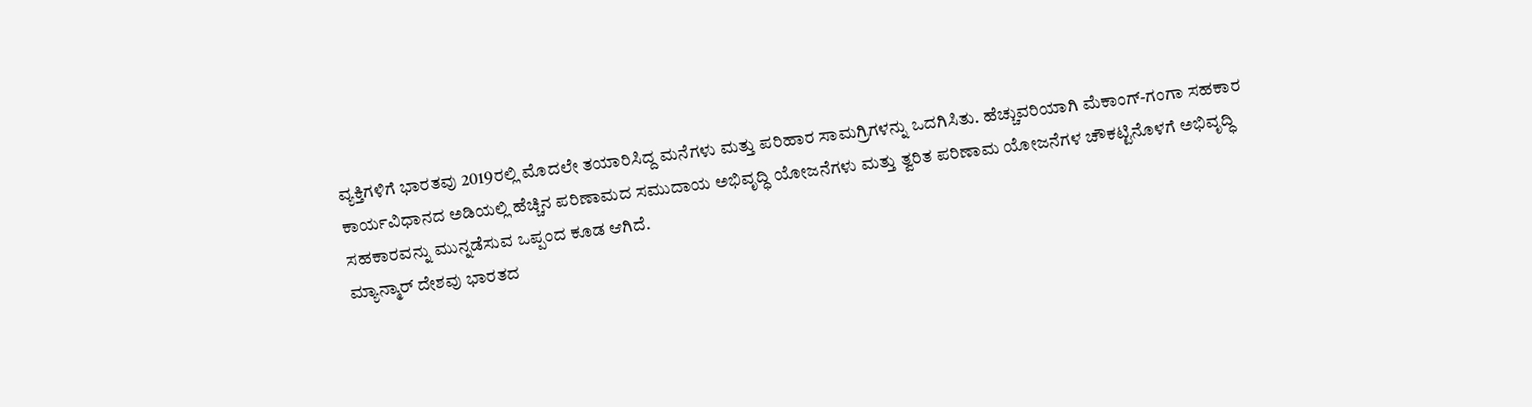ವ್ಯಕ್ತಿಗಳಿಗೆ ಭಾರತವು 2019ರಲ್ಲಿ ಮೊದಲೇ ತಯಾರಿಸಿದ್ದ ಮನೆಗಳು ಮತ್ತು ಪರಿಹಾರ ಸಾಮಗ್ರಿಗಳನ್ನು ಒದಗಿಸಿತು. ಹೆಚ್ಚುವರಿಯಾಗಿ ಮೆಕಾಂಗ್-ಗಂಗಾ ಸಹಕಾರ ಕಾರ್ಯವಿಧಾನದ ಅಡಿಯಲ್ಲಿ ಹೆಚ್ಚಿನ ಪರಿಣಾಮದ ಸಮುದಾಯ ಅಭಿವೃದ್ಧಿ ಯೋಜನೆಗಳು ಮತ್ತು ತ್ವರಿತ ಪರಿಣಾಮ ಯೋಜನೆಗಳ ಚೌಕಟ್ಟಿನೊಳಗೆ ಅಭಿವೃದ್ಧಿ ಸಹಕಾರವನ್ನು ಮುನ್ನಡೆಸುವ ಒಪ್ಪಂದ ಕೂಡ ಆಗಿದೆ.
ಮ್ಯಾನ್ಮಾರ್ ದೇಶವು ಭಾರತದ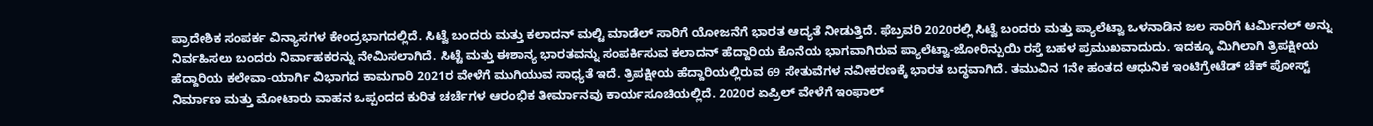ಪ್ರಾದೇಶಿಕ ಸಂಪರ್ಕ ವಿನ್ಯಾಸಗಳ ಕೇಂದ್ರಭಾಗದಲ್ಲಿದೆ. ಸಿಟ್ವೆ ಬಂದರು ಮತ್ತು ಕಲಾದನ್ ಮಲ್ಟಿ ಮಾಡೆಲ್ ಸಾರಿಗೆ ಯೋಜನೆಗೆ ಭಾರತ ಆದ್ಯತೆ ನೀಡುತ್ತಿದೆ. ಫೆಬ್ರವರಿ 2020ರಲ್ಲಿ ಸಿಟ್ವೆ ಬಂದರು ಮತ್ತು ಪ್ಯಾಲೆಟ್ವಾ ಒಳನಾಡಿನ ಜಲ ಸಾರಿಗೆ ಟರ್ಮಿನಲ್ ಅನ್ನು ನಿರ್ವಹಿಸಲು ಬಂದರು ನಿರ್ವಾಹಕರನ್ನು ನೇಮಿಸಲಾಗಿದೆ. ಸಿಟ್ಟೆ ಮತ್ತು ಈಶಾನ್ಯ ಭಾರತವನ್ನು ಸಂಪರ್ಕಿಸುವ ಕಲಾದನ್ ಹೆದ್ದಾರಿಯ ಕೊನೆಯ ಭಾಗವಾಗಿರುವ ಪ್ಯಾಲೆಟ್ವಾ-ಜೋರಿನ್ಪುಯಿ ರಸ್ತೆ ಬಹಳ ಪ್ರಮುಖವಾದುದು. ಇದಕ್ಕೂ ಮಿಗಿಲಾಗಿ ತ್ರಿಪಕ್ಷೀಯ ಹೆದ್ದಾರಿಯ ಕಲೇವಾ-ಯಾರ್ಗಿ ವಿಭಾಗದ ಕಾಮಗಾರಿ 2021ರ ವೇಳೆಗೆ ಮುಗಿಯುವ ಸಾಧ್ಯತೆ ಇದೆ. ತ್ರಿಪಕ್ಷೀಯ ಹೆದ್ದಾರಿಯಲ್ಲಿರುವ 69 ಸೇತುವೆಗಳ ನವೀಕರಣಕ್ಕೆ ಭಾರತ ಬದ್ಧವಾಗಿದೆ. ತಮುವಿನ 1ನೇ ಹಂತದ ಆಧುನಿಕ ಇಂಟಿಗ್ರೇಟೆಡ್ ಚೆಕ್ ಪೋಸ್ಟ್ ನಿರ್ಮಾಣ ಮತ್ತು ಮೋಟಾರು ವಾಹನ ಒಪ್ಪಂದದ ಕುರಿತ ಚರ್ಚೆಗಳ ಆರಂಭಿಕ ತೀರ್ಮಾನವು ಕಾರ್ಯಸೂಚಿಯಲ್ಲಿದೆ. 2020ರ ಏಪ್ರಿಲ್ ವೇಳೆಗೆ ಇಂಫಾಲ್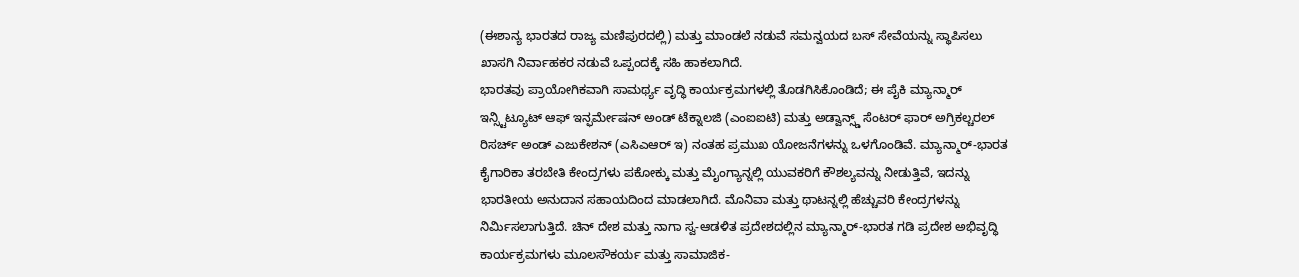(ಈಶಾನ್ಯ ಭಾರತದ ರಾಜ್ಯ ಮಣಿಪುರದಲ್ಲಿ) ಮತ್ತು ಮಾಂಡಲೆ ನಡುವೆ ಸಮನ್ವಯದ ಬಸ್ ಸೇವೆಯನ್ನು ಸ್ಥಾಪಿಸಲು ಖಾಸಗಿ ನಿರ್ವಾಹಕರ ನಡುವೆ ಒಪ್ಪಂದಕ್ಕೆ ಸಹಿ ಹಾಕಲಾಗಿದೆ.
ಭಾರತವು ಪ್ರಾಯೋಗಿಕವಾಗಿ ಸಾಮರ್ಥ್ಯ ವೃದ್ಧಿ ಕಾರ್ಯಕ್ರಮಗಳಲ್ಲಿ ತೊಡಗಿಸಿಕೊಂಡಿದೆ; ಈ ಪೈಕಿ ಮ್ಯಾನ್ಮಾರ್ ಇನ್ಸ್ಟಿಟ್ಯೂಟ್ ಆಫ್ ಇನ್ಫರ್ಮೇಷನ್ ಅಂಡ್ ಟೆಕ್ನಾಲಜಿ (ಎಂಐಐಟಿ) ಮತ್ತು ಅಡ್ವಾನ್ಸ್ಡ್ ಸೆಂಟರ್ ಫಾರ್ ಅಗ್ರಿಕಲ್ಚರಲ್ ರಿಸರ್ಚ್ ಅಂಡ್ ಎಜುಕೇಶನ್ (ಎಸಿಎಆರ್ ಇ) ನಂತಹ ಪ್ರಮುಖ ಯೋಜನೆಗಳನ್ನು ಒಳಗೊಂಡಿವೆ. ಮ್ಯಾನ್ಮಾರ್-ಭಾರತ ಕೈಗಾರಿಕಾ ತರಬೇತಿ ಕೇಂದ್ರಗಳು ಪಕೋಕ್ಕು ಮತ್ತು ಮೈಂಗ್ಯಾನ್ನಲ್ಲಿ ಯುವಕರಿಗೆ ಕೌಶಲ್ಯವನ್ನು ನೀಡುತ್ತಿವೆ, ಇದನ್ನು ಭಾರತೀಯ ಅನುದಾನ ಸಹಾಯದಿಂದ ಮಾಡಲಾಗಿದೆ. ಮೊನಿವಾ ಮತ್ತು ಥಾಟನ್ನಲ್ಲಿ ಹೆಚ್ಚುವರಿ ಕೇಂದ್ರಗಳನ್ನು ನಿರ್ಮಿಸಲಾಗುತ್ತಿದೆ. ಚಿನ್ ದೇಶ ಮತ್ತು ನಾಗಾ ಸ್ವ-ಆಡಳಿತ ಪ್ರದೇಶದಲ್ಲಿನ ಮ್ಯಾನ್ಮಾರ್-ಭಾರತ ಗಡಿ ಪ್ರದೇಶ ಅಭಿವೃದ್ಧಿ ಕಾರ್ಯಕ್ರಮಗಳು ಮೂಲಸೌಕರ್ಯ ಮತ್ತು ಸಾಮಾಜಿಕ-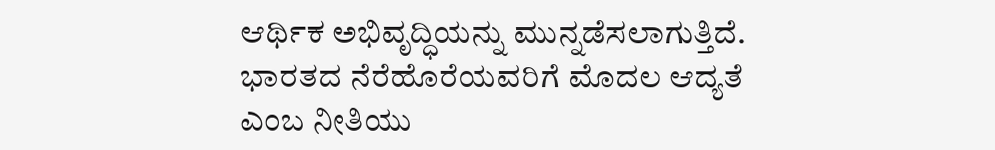ಆರ್ಥಿಕ ಅಭಿವೃದ್ಧಿಯನ್ನು ಮುನ್ನಡೆಸಲಾಗುತ್ತಿದೆ.
ಭಾರತದ ನೆರೆಹೊರೆಯವರಿಗೆ ಮೊದಲ ಆದ್ಯತೆ ಎಂಬ ನೀತಿಯು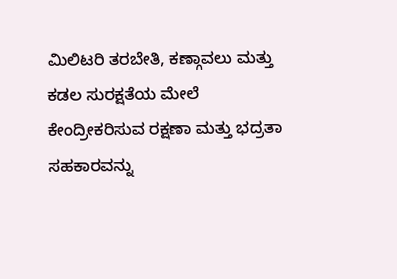ಮಿಲಿಟರಿ ತರಬೇತಿ, ಕಣ್ಗಾವಲು ಮತ್ತು ಕಡಲ ಸುರಕ್ಷತೆಯ ಮೇಲೆ ಕೇಂದ್ರೀಕರಿಸುವ ರಕ್ಷಣಾ ಮತ್ತು ಭದ್ರತಾ ಸಹಕಾರವನ್ನು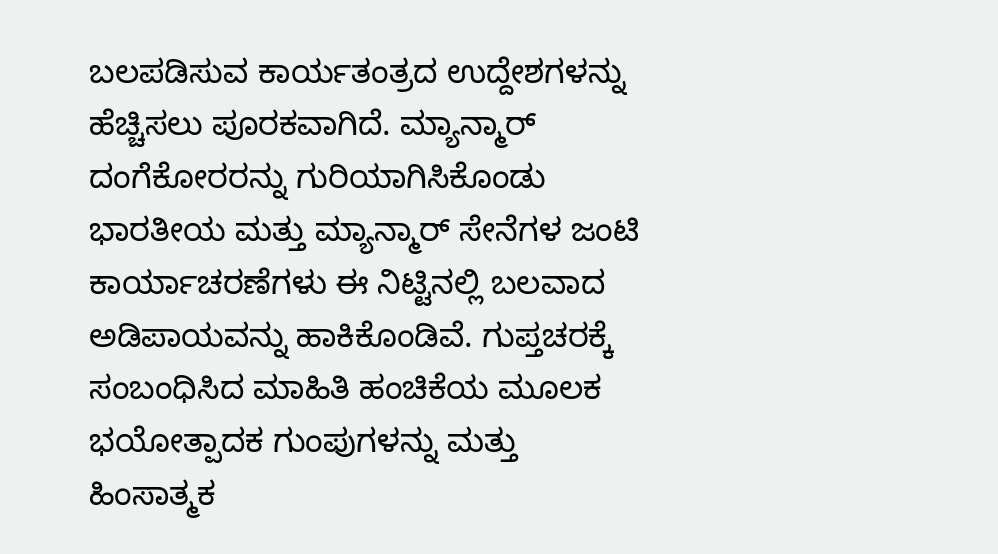ಬಲಪಡಿಸುವ ಕಾರ್ಯತಂತ್ರದ ಉದ್ದೇಶಗಳನ್ನು ಹೆಚ್ಚಿಸಲು ಪೂರಕವಾಗಿದೆ. ಮ್ಯಾನ್ಮಾರ್ ದಂಗೆಕೋರರನ್ನು ಗುರಿಯಾಗಿಸಿಕೊಂಡು ಭಾರತೀಯ ಮತ್ತು ಮ್ಯಾನ್ಮಾರ್ ಸೇನೆಗಳ ಜಂಟಿ ಕಾರ್ಯಾಚರಣೆಗಳು ಈ ನಿಟ್ಟಿನಲ್ಲಿ ಬಲವಾದ ಅಡಿಪಾಯವನ್ನು ಹಾಕಿಕೊಂಡಿವೆ. ಗುಪ್ತಚರಕ್ಕೆ ಸಂಬಂಧಿಸಿದ ಮಾಹಿತಿ ಹಂಚಿಕೆಯ ಮೂಲಕ ಭಯೋತ್ಪಾದಕ ಗುಂಪುಗಳನ್ನು ಮತ್ತು ಹಿಂಸಾತ್ಮಕ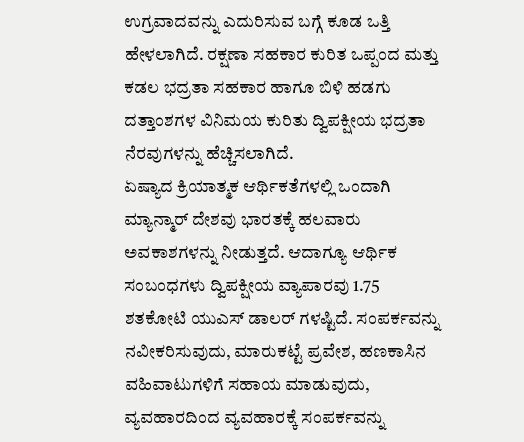ಉಗ್ರವಾದವನ್ನು ಎದುರಿಸುವ ಬಗ್ಗೆ ಕೂಡ ಒತ್ತಿ ಹೇಳಲಾಗಿದೆ. ರಕ್ಷಣಾ ಸಹಕಾರ ಕುರಿತ ಒಪ್ಪಂದ ಮತ್ತು ಕಡಲ ಭದ್ರತಾ ಸಹಕಾರ ಹಾಗೂ ಬಿಳಿ ಹಡಗು ದತ್ತಾಂಶಗಳ ವಿನಿಮಯ ಕುರಿತು ದ್ವಿಪಕ್ಷೀಯ ಭದ್ರತಾ ನೆರವುಗಳನ್ನು ಹೆಚ್ಚಿಸಲಾಗಿದೆ.
ಏಷ್ಯಾದ ಕ್ರಿಯಾತ್ಮಕ ಆರ್ಥಿಕತೆಗಳಲ್ಲಿ ಒಂದಾಗಿ ಮ್ಯಾನ್ಮಾರ್ ದೇಶವು ಭಾರತಕ್ಕೆ ಹಲವಾರು ಅವಕಾಶಗಳನ್ನು ನೀಡುತ್ತದೆ. ಆದಾಗ್ಯೂ ಆರ್ಥಿಕ ಸಂಬಂಧಗಳು ದ್ವಿಪಕ್ಷೀಯ ವ್ಯಾಪಾರವು 1.75 ಶತಕೋಟಿ ಯುಎಸ್ ಡಾಲರ್ ಗಳಷ್ಟಿದೆ. ಸಂಪರ್ಕವನ್ನು ನವೀಕರಿಸುವುದು, ಮಾರುಕಟ್ಟೆ ಪ್ರವೇಶ, ಹಣಕಾಸಿನ ವಹಿವಾಟುಗಳಿಗೆ ಸಹಾಯ ಮಾಡುವುದು, ವ್ಯವಹಾರದಿಂದ ವ್ಯವಹಾರಕ್ಕೆ ಸಂಪರ್ಕವನ್ನು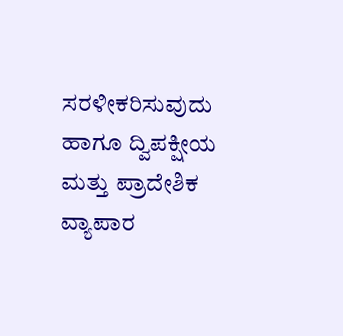ಸರಳೀಕರಿಸುವುದು ಹಾಗೂ ದ್ವಿಪಕ್ಷೀಯ ಮತ್ತು ಪ್ರಾದೇಶಿಕ ವ್ಯಾಪಾರ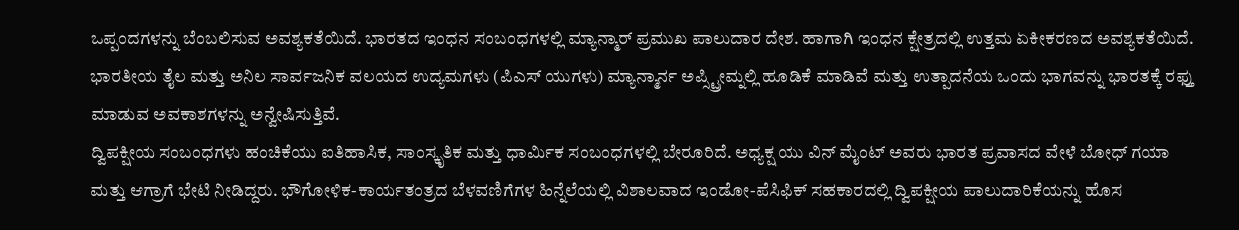ಒಪ್ಪಂದಗಳನ್ನು ಬೆಂಬಲಿಸುವ ಅವಶ್ಯಕತೆಯಿದೆ. ಭಾರತದ ಇಂಧನ ಸಂಬಂಧಗಳಲ್ಲಿ ಮ್ಯಾನ್ಮಾರ್ ಪ್ರಮುಖ ಪಾಲುದಾರ ದೇಶ. ಹಾಗಾಗಿ ಇಂಧನ ಕ್ಷೇತ್ರದಲ್ಲಿ ಉತ್ತಮ ಏಕೀಕರಣದ ಅವಶ್ಯಕತೆಯಿದೆ. ಭಾರತೀಯ ತೈಲ ಮತ್ತು ಅನಿಲ ಸಾರ್ವಜನಿಕ ವಲಯದ ಉದ್ಯಮಗಳು (ಪಿಎಸ್ ಯುಗಳು) ಮ್ಯಾನ್ಮಾರ್ನ ಅಪ್ಸ್ಟ್ರೀಮ್ನಲ್ಲಿ ಹೂಡಿಕೆ ಮಾಡಿವೆ ಮತ್ತು ಉತ್ಪಾದನೆಯ ಒಂದು ಭಾಗವನ್ನು ಭಾರತಕ್ಕೆ ರಫ್ತು ಮಾಡುವ ಅವಕಾಶಗಳನ್ನು ಅನ್ವೇಷಿಸುತ್ತಿವೆ.
ದ್ವಿಪಕ್ಷೀಯ ಸಂಬಂಧಗಳು ಹಂಚಿಕೆಯು ಐತಿಹಾಸಿಕ, ಸಾಂಸ್ಕೃತಿಕ ಮತ್ತು ಧಾರ್ಮಿಕ ಸಂಬಂಧಗಳಲ್ಲಿ ಬೇರೂರಿದೆ. ಅಧ್ಯಕ್ಷ ಯು ವಿನ್ ಮೈಂಟ್ ಅವರು ಭಾರತ ಪ್ರವಾಸದ ವೇಳೆ ಬೋಧ್ ಗಯಾ ಮತ್ತು ಆಗ್ರಾಗೆ ಭೇಟಿ ನೀಡಿದ್ದರು. ಭೌಗೋಳಿಕ-ಕಾರ್ಯತಂತ್ರದ ಬೆಳವಣಿಗೆಗಳ ಹಿನ್ನೆಲೆಯಲ್ಲಿ ವಿಶಾಲವಾದ ಇಂಡೋ-ಪೆಸಿಫಿಕ್ ಸಹಕಾರದಲ್ಲಿ ದ್ವಿಪಕ್ಷೀಯ ಪಾಲುದಾರಿಕೆಯನ್ನು ಹೊಸ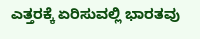ಎತ್ತರಕ್ಕೆ ಏರಿಸುವಲ್ಲಿ ಭಾರತವು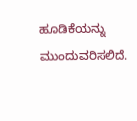ಹೂಡಿಕೆಯನ್ನು ಮುಂದುವರಿಸಲಿದೆ.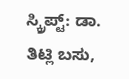ಸ್ಕ್ರಿಪ್ಟ್: ಡಾ. ತಿಟ್ಲಿ ಬಸು,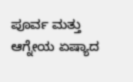ಪೂರ್ವ ಮತ್ತು ಆಗ್ನೇಯ ಏಷ್ಯಾದ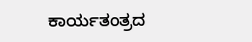ಕಾರ್ಯತಂತ್ರದ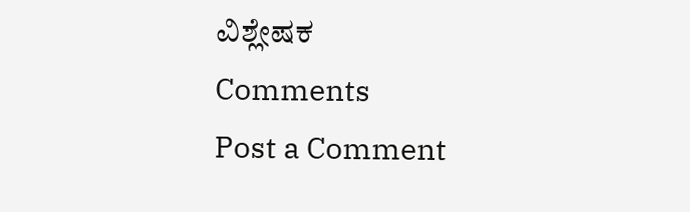ವಿಶ್ಲೇಷಕ
Comments
Post a Comment